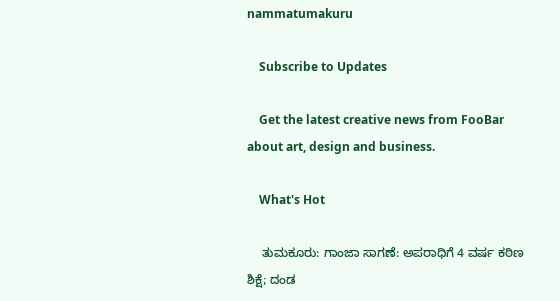nammatumakuru

    Subscribe to Updates

    Get the latest creative news from FooBar about art, design and business.

    What's Hot

    ತುಮಕೂರು: ಗಾಂಜಾ ಸಾಗಣೆ: ಅಪರಾಧಿಗೆ 4 ವರ್ಷ ಕಠಿಣ ಶಿಕ್ಷೆ; ದಂಡ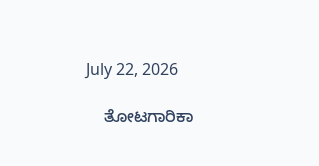July 22, 2026

    ತೋಟಗಾರಿಕಾ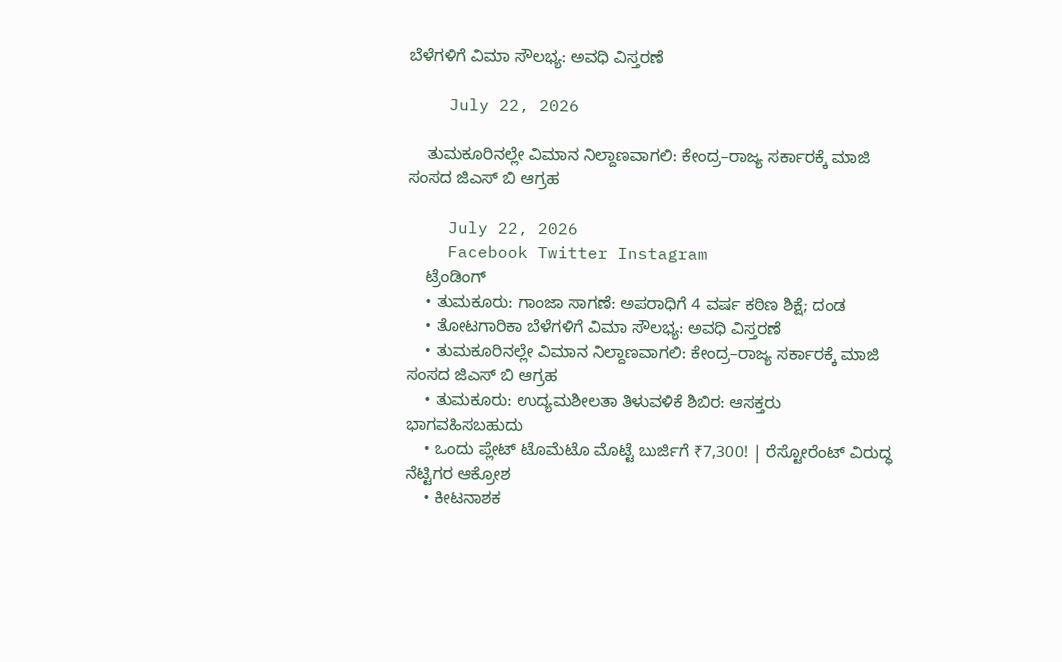ಬೆಳೆಗಳಿಗೆ ವಿಮಾ ಸೌಲಭ್ಯ: ಅವಧಿ ವಿಸ್ತರಣೆ

    July 22, 2026

    ತುಮಕೂರಿನಲ್ಲೇ ವಿಮಾನ ನಿಲ್ದಾಣವಾಗಲಿ: ಕೇಂದ್ರ–ರಾಜ್ಯ ಸರ್ಕಾರಕ್ಕೆ ಮಾಜಿ ಸಂಸದ ಜಿಎಸ್ ಬಿ ಆಗ್ರಹ

    July 22, 2026
    Facebook Twitter Instagram
    ಟ್ರೆಂಡಿಂಗ್
    • ತುಮಕೂರು: ಗಾಂಜಾ ಸಾಗಣೆ: ಅಪರಾಧಿಗೆ 4 ವರ್ಷ ಕಠಿಣ ಶಿಕ್ಷೆ; ದಂಡ
    • ತೋಟಗಾರಿಕಾ ಬೆಳೆಗಳಿಗೆ ವಿಮಾ ಸೌಲಭ್ಯ: ಅವಧಿ ವಿಸ್ತರಣೆ
    • ತುಮಕೂರಿನಲ್ಲೇ ವಿಮಾನ ನಿಲ್ದಾಣವಾಗಲಿ: ಕೇಂದ್ರ–ರಾಜ್ಯ ಸರ್ಕಾರಕ್ಕೆ ಮಾಜಿ ಸಂಸದ ಜಿಎಸ್ ಬಿ ಆಗ್ರಹ
    • ತುಮಕೂರು: ಉದ್ಯಮಶೀಲತಾ ತಿಳುವಳಿಕೆ ಶಿಬಿರ: ಆಸಕ್ತರು ಭಾಗವಹಿಸಬಹುದು
    • ಒಂದು ಪ್ಲೇಟ್ ಟೊಮೆಟೊ ಮೊಟ್ಟೆ ಬುರ್ಜಿಗೆ ₹7,300! | ರೆಸ್ಟೋರೆಂಟ್ ವಿರುದ್ಧ ನೆಟ್ಟಿಗರ ಆಕ್ರೋಶ
    • ಕೀಟನಾಶಕ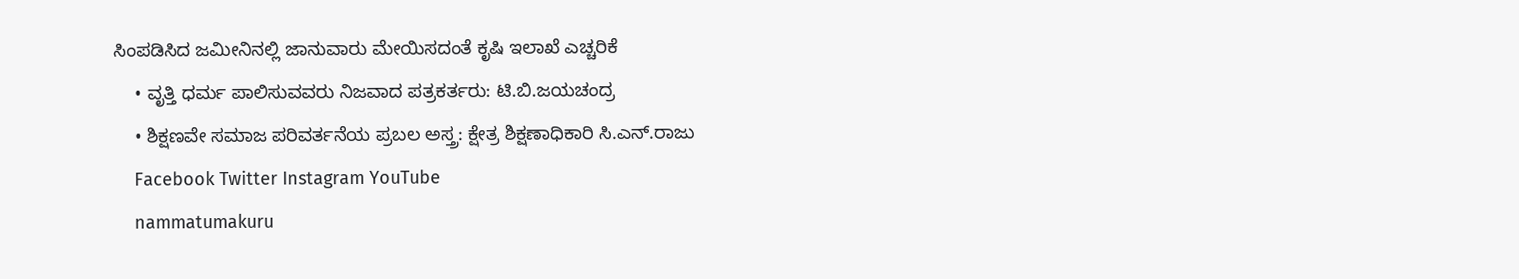ಸಿಂಪಡಿಸಿದ ಜಮೀನಿನಲ್ಲಿ ಜಾನುವಾರು ಮೇಯಿಸದಂತೆ ಕೃಷಿ ಇಲಾಖೆ ಎಚ್ಚರಿಕೆ
    • ವೃತ್ತಿ ಧರ್ಮ ಪಾಲಿಸುವವರು ನಿಜವಾದ ಪತ್ರಕರ್ತರು: ಟಿ.ಬಿ.ಜಯಚಂದ್ರ
    • ಶಿಕ್ಷಣವೇ ಸಮಾಜ ಪರಿವರ್ತನೆಯ ಪ್ರಬಲ ಅಸ್ತ್ರ: ಕ್ಷೇತ್ರ ಶಿಕ್ಷಣಾಧಿಕಾರಿ ಸಿ.ಎನ್.ರಾಜು
    Facebook Twitter Instagram YouTube
    nammatumakuru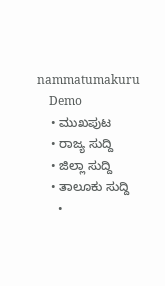nammatumakuru
    Demo
    • ಮುಖಪುಟ
    • ರಾಜ್ಯ ಸುದ್ದಿ
    • ಜಿಲ್ಲಾ ಸುದ್ದಿ
    • ತಾಲೂಕು ಸುದ್ದಿ
      •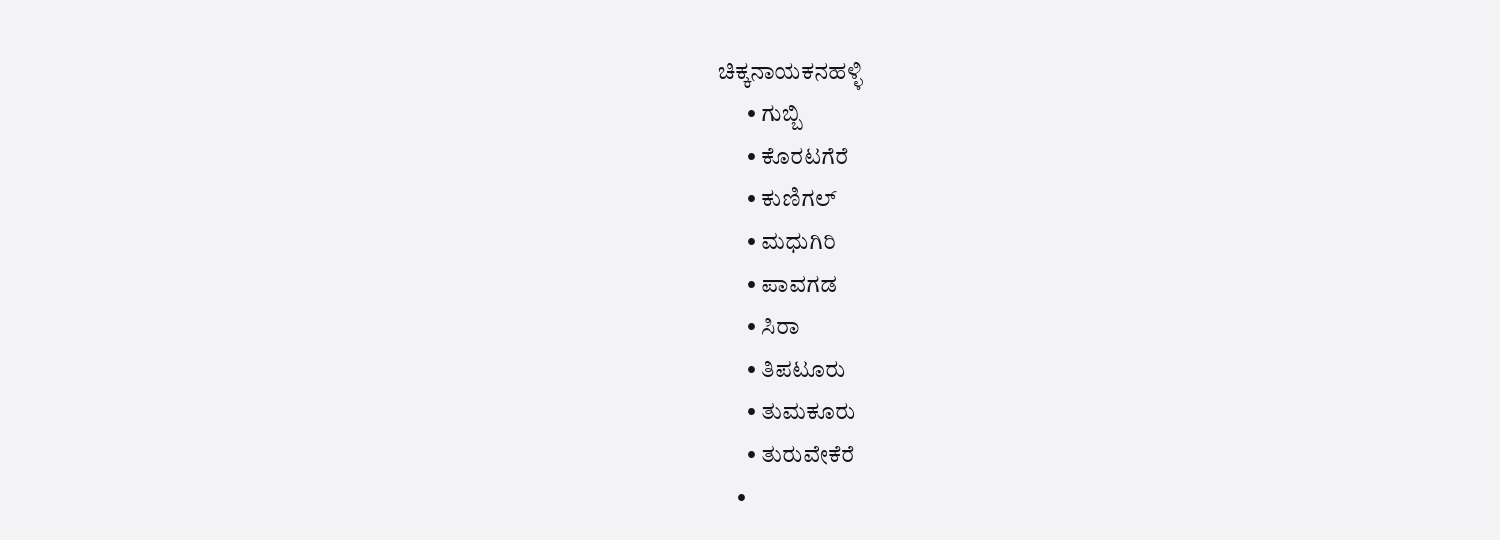ಚಿಕ್ಕನಾಯಕನಹಳ್ಳಿ
      • ಗುಬ್ಬಿ
      • ಕೊರಟಗೆರೆ
      • ಕುಣಿಗಲ್
      • ಮಧುಗಿರಿ
      • ಪಾವಗಡ
      • ಸಿರಾ
      • ತಿಪಟೂರು
      • ತುಮಕೂರು
      • ತುರುವೇಕೆರೆ
    •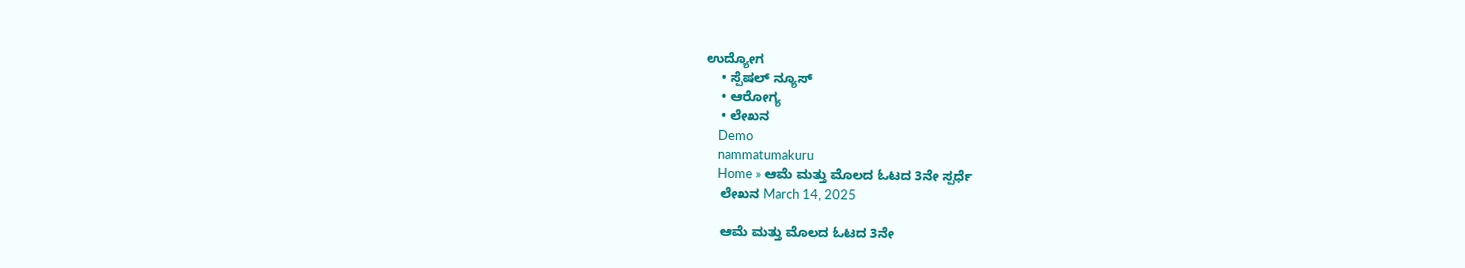ಉದ್ಯೋಗ
    • ಸ್ಪೆಷಲ್ ನ್ಯೂಸ್
    • ಆರೋಗ್ಯ
    • ಲೇಖನ
    Demo
    nammatumakuru
    Home » ಆಮೆ ಮತ್ತು ಮೊಲದ ಓಟದ 3ನೇ ಸ್ಪರ್ಧೆ
    ಲೇಖನ March 14, 2025

    ಆಮೆ ಮತ್ತು ಮೊಲದ ಓಟದ 3ನೇ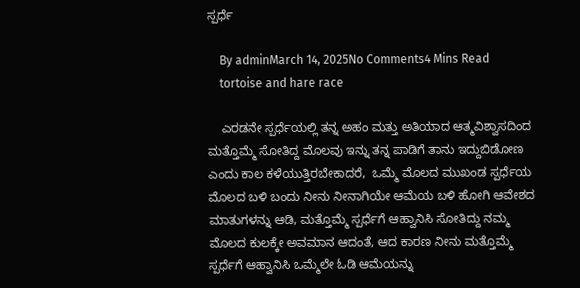ಸ್ಪರ್ಧೆ

    By adminMarch 14, 2025No Comments4 Mins Read
    tortoise and hare race

    ಎರಡನೇ ಸ್ಪರ್ಧೆಯಲ್ಲಿ ತನ್ನ ಅಹಂ ಮತ್ತು ಅತಿಯಾದ ಆತ್ಮವಿಶ್ವಾಸದಿಂದ ಮತ್ತೊಮ್ಮೆ ಸೋತಿದ್ದ ಮೊಲವು ಇನ್ನು ತನ್ನ ಪಾಡಿಗೆ ತಾನು ಇದ್ದುಬಿಡೋಣ ಎಂದು ಕಾಲ ಕಳೆಯುತ್ತಿರಬೇಕಾದರೆ,  ಒಮ್ಮೆ ಮೊಲದ ಮುಖಂಡ ಸ್ಪರ್ಧೆಯ ಮೊಲದ ಬಳಿ ಬಂದು ನೀನು ನೀನಾಗಿಯೇ ಆಮೆಯ ಬಳಿ ಹೋಗಿ ಆವೇಶದ ಮಾತುಗಳನ್ನು ಆಡಿ, ಮತ್ತೊಮ್ಮೆ ಸ್ಪರ್ಧೆಗೆ ಆಹ್ವಾನಿಸಿ ಸೋತಿದ್ದು ನಮ್ಮ ಮೊಲದ ಕುಲಕ್ಕೇ ಅವಮಾನ ಆದಂತೆ, ಆದ ಕಾರಣ ನೀನು ಮತ್ತೊಮ್ಮೆ ಸ್ಪರ್ಧೆಗೆ ಆಹ್ವಾನಿಸಿ ಒಮ್ಮೆಲೇ ಓಡಿ ಆಮೆಯನ್ನು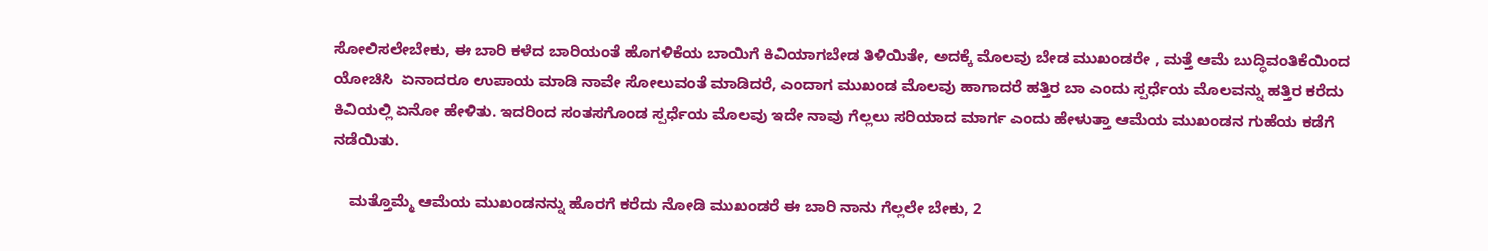ಸೋಲಿಸಲೇಬೇಕು, ಈ ಬಾರಿ ಕಳೆದ ಬಾರಿಯಂತೆ ಹೊಗಳಿಕೆಯ ಬಾಯಿಗೆ ಕಿವಿಯಾಗಬೇಡ ತಿಳಿಯಿತೇ, ಅದಕ್ಕೆ ಮೊಲವು ಬೇಡ ಮುಖಂಡರೇ , ಮತ್ತೆ ಆಮೆ ಬುದ್ಧಿವಂತಿಕೆಯಿಂದ ಯೋಚಿಸಿ  ಏನಾದರೂ ಉಪಾಯ ಮಾಡಿ ನಾವೇ ಸೋಲುವಂತೆ ಮಾಡಿದರೆ, ಎಂದಾಗ ಮುಖಂಡ ಮೊಲವು ಹಾಗಾದರೆ ಹತ್ತಿರ ಬಾ ಎಂದು ಸ್ಪರ್ಧೆಯ ಮೊಲವನ್ನು ಹತ್ತಿರ ಕರೆದು ಕಿವಿಯಲ್ಲಿ ಏನೋ ಹೇಳಿತು. ಇದರಿಂದ ಸಂತಸಗೊಂಡ ಸ್ಪರ್ಧೆಯ ಮೊಲವು ಇದೇ ನಾವು ಗೆಲ್ಲಲು ಸರಿಯಾದ ಮಾರ್ಗ ಎಂದು ಹೇಳುತ್ತಾ ಆಮೆಯ ಮುಖಂಡನ ಗುಹೆಯ ಕಡೆಗೆ ನಡೆಯಿತು.

    ಮತ್ತೊಮ್ಮೆ ಆಮೆಯ ಮುಖಂಡನನ್ನು ಹೊರಗೆ ಕರೆದು ನೋಡಿ ಮುಖಂಡರೆ ಈ ಬಾರಿ ನಾನು ಗೆಲ್ಲಲೇ ಬೇಕು, 2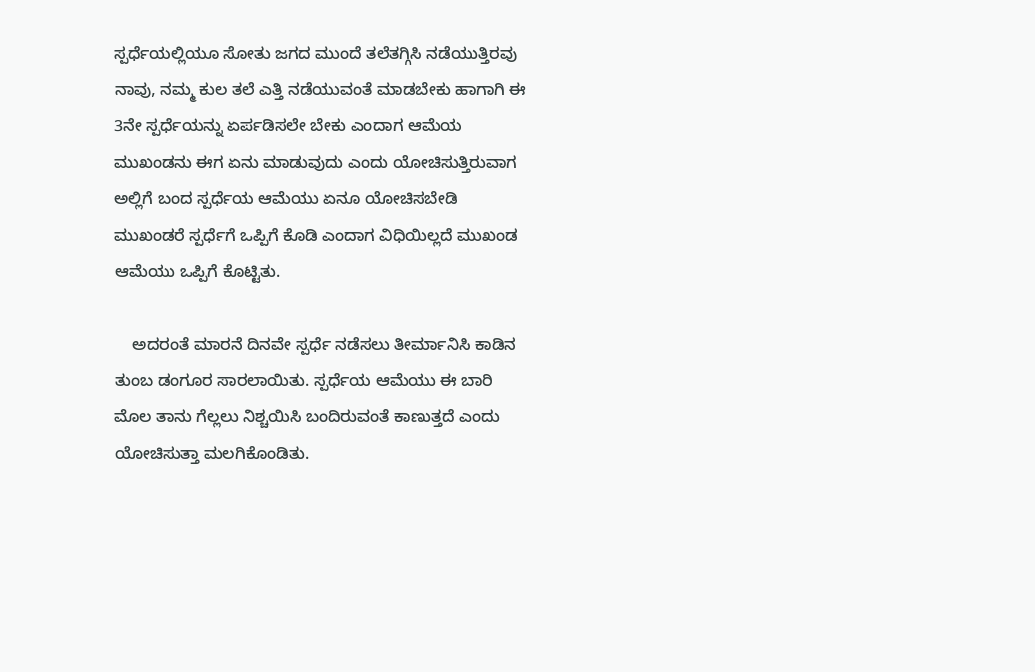ಸ್ಪರ್ಧೆಯಲ್ಲಿಯೂ ಸೋತು ಜಗದ ಮುಂದೆ ತಲೆತಗ್ಗಿಸಿ ನಡೆಯುತ್ತಿರವು ನಾವು, ನಮ್ಮ ಕುಲ ತಲೆ ಎತ್ತಿ ನಡೆಯುವಂತೆ ಮಾಡಬೇಕು ಹಾಗಾಗಿ ಈ 3ನೇ ಸ್ಪರ್ಧೆಯನ್ನು ಏರ್ಪಡಿಸಲೇ ಬೇಕು ಎಂದಾಗ ಆಮೆಯ ಮುಖಂಡನು ಈಗ ಏನು ಮಾಡುವುದು ಎಂದು ಯೋಚಿಸುತ್ತಿರುವಾಗ ಅಲ್ಲಿಗೆ ಬಂದ ಸ್ಪರ್ಧೆಯ ಆಮೆಯು ಏನೂ ಯೋಚಿಸಬೇಡಿ ಮುಖಂಡರೆ ಸ್ಪರ್ಧೆಗೆ ಒಪ್ಪಿಗೆ ಕೊಡಿ ಎಂದಾಗ ವಿಧಿಯಿಲ್ಲದೆ ಮುಖಂಡ ಆಮೆಯು ಒಪ್ಪಿಗೆ ಕೊಟ್ಟಿತು.

    ಅದರಂತೆ ಮಾರನೆ ದಿನವೇ ಸ್ಪರ್ಧೆ ನಡೆಸಲು ತೀರ್ಮಾನಿಸಿ ಕಾಡಿನ ತುಂಬ ಡಂಗೂರ ಸಾರಲಾಯಿತು. ಸ್ಪರ್ಧೆಯ ಆಮೆಯು ಈ ಬಾರಿ ಮೊಲ ತಾನು ಗೆಲ್ಲಲು ನಿಶ್ಚಯಿಸಿ ಬಂದಿರುವಂತೆ ಕಾಣುತ್ತದೆ ಎಂದು ಯೋಚಿಸುತ್ತಾ ಮಲಗಿಕೊಂಡಿತು.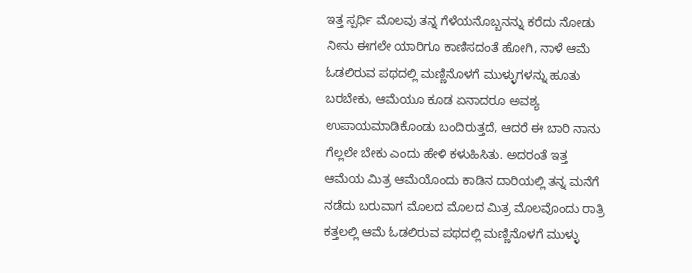ಇತ್ತ ಸ್ಪರ್ಧಿ ಮೊಲವು ತನ್ನ ಗೆಳೆಯನೊಬ್ಬನನ್ನು ಕರೆದು ನೋಡು ನೀನು ಈಗಲೇ ಯಾರಿಗೂ ಕಾಣಿಸದಂತೆ ಹೋಗಿ, ನಾಳೆ ಆಮೆ ಓಡಲಿರುವ ಪಥದಲ್ಲಿ ಮಣ್ಣಿನೊಳಗೆ ಮುಳ್ಳುಗಳನ್ನು ಹೂತು ಬರಬೇಕು, ಆಮೆಯೂ ಕೂಡ ಏನಾದರೂ ಅವಶ್ಯ ಉಪಾಯಮಾಡಿಕೊಂಡು ಬಂದಿರುತ್ತದೆ, ಆದರೆ ಈ ಬಾರಿ ನಾನು ಗೆಲ್ಲಲೇ ಬೇಕು ಎಂದು ಹೇಳಿ ಕಳುಹಿಸಿತು. ಅದರಂತೆ ಇತ್ತ ಆಮೆಯ ಮಿತ್ರ ಆಮೆಯೊಂದು ಕಾಡಿನ ದಾರಿಯಲ್ಲಿ ತನ್ನ ಮನೆಗೆ ನಡೆದು ಬರುವಾಗ ಮೊಲದ ಮೊಲದ ಮಿತ್ರ ಮೊಲವೊಂದು ರಾತ್ರಿ ಕತ್ತಲಲ್ಲಿ ಆಮೆ ಓಡಲಿರುವ ಪಥದಲ್ಲಿ ಮಣ್ಣಿನೊಳಗೆ ಮುಳ್ಳು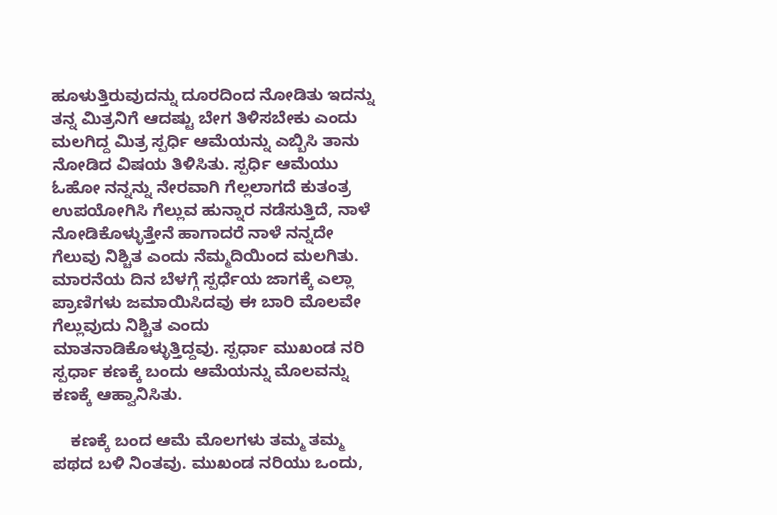ಹೂಳುತ್ತಿರುವುದನ್ನು ದೂರದಿಂದ ನೋಡಿತು ಇದನ್ನು ತನ್ನ ಮಿತ್ರನಿಗೆ ಆದಷ್ಟು ಬೇಗ ತಿಳಿಸಬೇಕು ಎಂದು ಮಲಗಿದ್ದ ಮಿತ್ರ ಸ್ಪರ್ಧಿ ಆಮೆಯನ್ನು ಎಬ್ಬಿಸಿ ತಾನು ನೋಡಿದ ವಿಷಯ ತಿಳಿಸಿತು. ಸ್ಪರ್ಧಿ ಆಮೆಯು ಓಹೋ ನನ್ನನ್ನು ನೇರವಾಗಿ ಗೆಲ್ಲಲಾಗದೆ ಕುತಂತ್ರ ಉಪಯೋಗಿಸಿ ಗೆಲ್ಲುವ ಹುನ್ನಾರ ನಡೆಸುತ್ತಿದೆ, ನಾಳೆ ನೋಡಿಕೊಳ್ಳುತ್ತೇನೆ ಹಾಗಾದರೆ ನಾಳೆ ನನ್ನದೇ ಗೆಲುವು ನಿಶ್ಚಿತ ಎಂದು ನೆಮ್ಮದಿಯಿಂದ ಮಲಗಿತು. ಮಾರನೆಯ ದಿನ ಬೆಳಗ್ಗೆ ಸ್ಪರ್ಧೆಯ ಜಾಗಕ್ಕೆ ಎಲ್ಲಾ ಪ್ರಾಣಿಗಳು ಜಮಾಯಿಸಿದವು ಈ ಬಾರಿ ಮೊಲವೇ ಗೆಲ್ಲುವುದು ನಿಶ್ಚಿತ ಎಂದು ಮಾತನಾಡಿಕೊಳ್ಳುತ್ತಿದ್ದವು. ಸ್ಪರ್ಧಾ ಮುಖಂಡ ನರಿ ಸ್ಪರ್ಧಾ ಕಣಕ್ಕೆ ಬಂದು ಆಮೆಯನ್ನು ಮೊಲವನ್ನು ಕಣಕ್ಕೆ ಆಹ್ವಾನಿಸಿತು.

    ಕಣಕ್ಕೆ ಬಂದ ಆಮೆ ಮೊಲಗಳು ತಮ್ಮ ತಮ್ಮ ಪಥದ ಬಳಿ ನಿಂತವು. ಮುಖಂಡ ನರಿಯು ಒಂದು,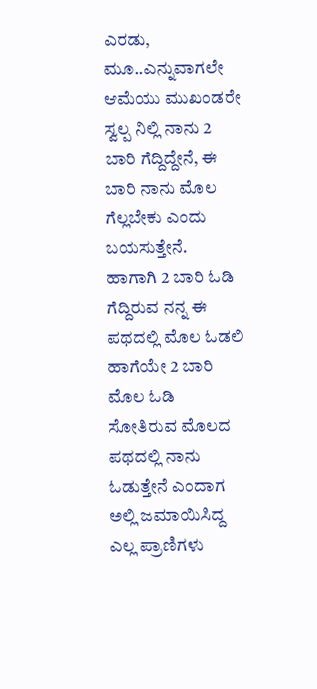ಎರಡು, ಮೂ..ಎನ್ನುವಾಗಲೇ ಆಮೆಯು ಮುಖಂಡರೇ ಸ್ವಲ್ಪ ನಿಲ್ಲಿ ನಾನು 2 ಬಾರಿ ಗೆದ್ದಿದ್ದೇನೆ, ಈ ಬಾರಿ ನಾನು ಮೊಲ ಗೆಲ್ಲಬೇಕು ಎಂದು ಬಯಸುತ್ತೇನೆ.  ಹಾಗಾಗಿ 2 ಬಾರಿ ಓಡಿ ಗೆದ್ದಿರುವ ನನ್ನ ಈ ಪಥದಲ್ಲಿ ಮೊಲ ಓಡಲಿ ಹಾಗೆಯೇ 2 ಬಾರಿ ಮೊಲ ಓಡಿ ಸೋತಿರುವ ಮೊಲದ ಪಥದಲ್ಲಿ ನಾನು ಓಡುತ್ತೇನೆ ಎಂದಾಗ ಅಲ್ಲಿ ಜಮಾಯಿಸಿದ್ದ ಎಲ್ಲ ಪ್ರಾಣಿಗಳು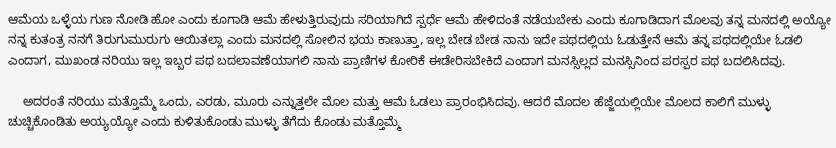ಆಮೆಯ ಒಳ್ಳೆಯ ಗುಣ ನೋಡಿ ಹೋ ಎಂದು ಕೂಗಾಡಿ ಆಮೆ ಹೇಳುತ್ತಿರುವುದು ಸರಿಯಾಗಿದೆ ಸ್ಪರ್ಧೆ ಆಮೆ ಹೇಳಿದಂತೆ ನಡೆಯಬೇಕು ಎಂದು ಕೂಗಾಡಿದಾಗ ಮೊಲವು ತನ್ನ ಮನದಲ್ಲಿ ಅಯ್ಯೋ ನನ್ನ ಕುತಂತ್ರ ನನಗೆ ತಿರುಗುಮುರುಗು ಆಯಿತಲ್ಲಾ ಎಂದು ಮನದಲ್ಲಿ ಸೋಲಿನ ಭಯ ಕಾಣುತ್ತಾ, ಇಲ್ಲ ಬೇಡ ಬೇಡ ನಾನು ಇದೇ ಪಥದಲ್ಲಿಯ ಓಡುತ್ತೇನೆ ಆಮೆ ತನ್ನ ಪಥದಲ್ಲಿಯೇ ಓಡಲಿ ಎಂದಾಗ, ಮುಖಂಡ ನರಿಯು ಇಲ್ಲ ಇಬ್ಬರ ಪಥ ಬದಲಾವಣೆಯಾಗಲಿ ನಾನು ಪ್ರಾಣಿಗಳ ಕೋರಿಕೆ ಈಡೇರಿಸಬೇಕಿದೆ ಎಂದಾಗ ಮನಸ್ಸಿಲ್ಲದ ಮನಸ್ಸಿನಿಂದ ಪರಸ್ಪರ ಪಥ ಬದಲಿಸಿದವು.

    ಅದರಂತೆ ನರಿಯು ಮತ್ತೊಮ್ಮೆ ಒಂದು, ಎರಡು, ಮೂರು ಎನ್ನುತ್ತಲೇ ಮೊಲ ಮತ್ತು ಆಮೆ ಓಡಲು ಪ್ರಾರಂಭಿಸಿದವು. ಆದರೆ ಮೊದಲ ಹೆಜ್ಜೆಯಲ್ಲಿಯೇ ಮೊಲದ ಕಾಲಿಗೆ ಮುಳ್ಳು ಚುಚ್ಚಿಕೊಂಡಿತು ಅಯ್ಯಯ್ಯೋ ಎಂದು ಕುಳಿತುಕೊಂಡು ಮುಳ್ಳು ತೆಗೆದು ಕೊಂಡು ಮತ್ತೊಮ್ಮೆ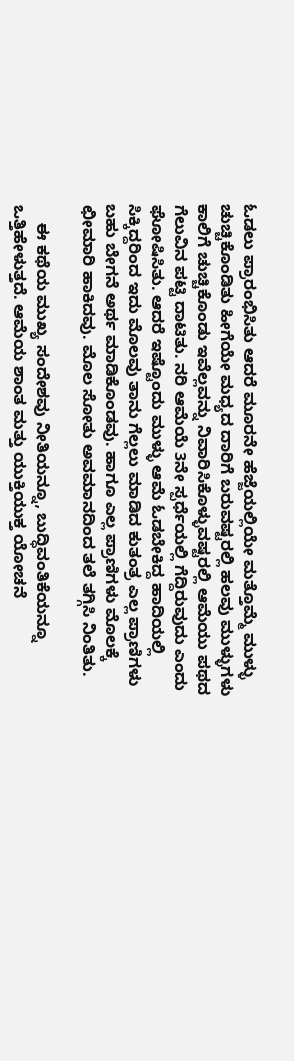ಓಡಲು ಪ್ರಾರಂಭಿಸಿತು ಆದರೆ ಮೂರನೇ ಹೆಜ್ಜೆಯಲ್ಲಿಯೇ ಮತ್ತೊಮ್ಮೆ ಮುಳ್ಳು ಚುಚ್ಚಿಕೊಂಡಿತು ಹೀಗೆಯೇ ಮಧ್ಯದ ದಾರಿಗೆ ಬರುವಷ್ಟರಲ್ಲಿ ಹಲವು ಮುಳ್ಳುಗಳು ಕಾಲಿಗೆ ಚುಚ್ಚಿಕೊಂಡು ಇವೆಲ್ಲವನ್ನು ನಿವಾರಿಸಿಕೊಳ್ಳುವಷ್ಟರಲ್ಲಿ ಆಮೆಯು ಪಥದ ಗೆಲುವಿನ ಪಟ್ಟಿ ದಾಟಿತು. ನರಿ ಆಮೆಯೆ 3ನೇ ಸ್ಪರ್ಧೆಯಲ್ಲಿ ಗೆದ್ದಿರುವುದು ಎಂದು ಘೋಷಿಸಿತು. ಆದರೆ ಇಷ್ಟೊಂದು ಮುಳ್ಳು ಆಮೆ ಓಡಬೇಕಿದ್ದ ಹಾದಿಯಲ್ಲಿ ಸಿಕ್ಕಿದ್ದರಿಂದ ಇದು ಮೊಲವು ತಾನು ಗೆಲ್ಲಲು ಮಾಡಿದ ಕುತಂತ್ರ ಎಲ್ಲ ಪ್ರಾಣಿಗಳು ಬಹು ಬೇಗನೆ ಅರ್ಥ ಮಾಡಿಕೊಂಡವು. ಹಾಗೂ ಎಲ್ಲ ಪ್ರಾಣಿಗಳು ಮೊಲಕ್ಕೆ ಛೀಮಾರಿ ಹಾಕಿದವು. ಮೊಲ ಸೋತು ಅವಮಾನದಿಂದ ತಲೆ ತಗ್ಗಿಸಿ ನಿಂತಿತು.

    ಈ ಕಥೆಯ ಮುಖ್ಯ ಸಂದೇಶವು ನೀತಿಯನ್ನೂ, ಬುದ್ಧಿವಂತಿಕೆಯನ್ನೂ ಒತ್ತಿಹೇಳುತ್ತದೆ. ಆಮೆಯ ಶಾಂತ ಮತ್ತು ಯುಕ್ತಿಯುಕ್ತ ಯೋಚನೆ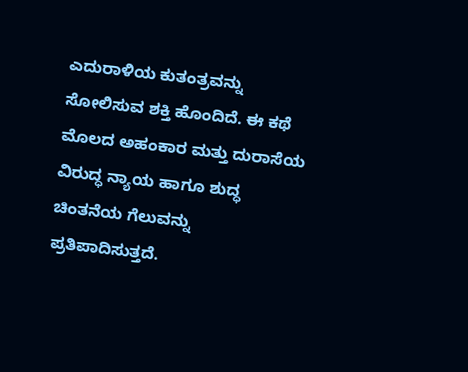ಎದುರಾಳಿಯ ಕುತಂತ್ರವನ್ನು ಸೋಲಿಸುವ ಶಕ್ತಿ ಹೊಂದಿದೆ. ಈ ಕಥೆ ಮೊಲದ ಅಹಂಕಾರ ಮತ್ತು ದುರಾಸೆಯ ವಿರುದ್ಧ ನ್ಯಾಯ ಹಾಗೂ ಶುದ್ಧ ಚಿಂತನೆಯ ಗೆಲುವನ್ನು ಪ್ರತಿಪಾದಿಸುತ್ತದೆ.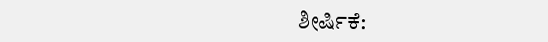ಶೀರ್ಷಿಕೆ: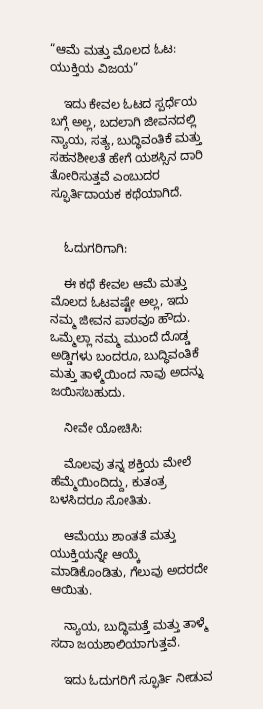“ಆಮೆ ಮತ್ತು ಮೊಲದ ಓಟ: ಯುಕ್ತಿಯ ವಿಜಯ”

    ಇದು ಕೇವಲ ಓಟದ ಸ್ಪರ್ಧೆಯ ಬಗ್ಗೆ ಅಲ್ಲ, ಬದಲಾಗಿ ಜೀವನದಲ್ಲಿ ನ್ಯಾಯ, ಸತ್ಯ, ಬುದ್ಧಿವಂತಿಕೆ ಮತ್ತು ಸಹನಶೀಲತೆ ಹೇಗೆ ಯಶಸ್ಸಿನ ದಾರಿ ತೋರಿಸುತ್ತವೆ ಎಂಬುದರ ಸ್ಫೂರ್ತಿದಾಯಕ ಕಥೆಯಾಗಿದೆ.


    ಓದುಗರಿಗಾಗಿ:

    ಈ ಕಥೆ ಕೇವಲ ಆಮೆ ಮತ್ತು ಮೊಲದ ಓಟವಷ್ಟೇ ಅಲ್ಲ, ಇದು ನಮ್ಮ ಜೀವನ ಪಾಠವೂ ಹೌದು. ಒಮ್ಮೆಲ್ಲಾ ನಮ್ಮ ಮುಂದೆ ದೊಡ್ಡ ಅಡ್ಡಿಗಳು ಬಂದರೂ, ಬುದ್ಧಿವಂತಿಕೆ ಮತ್ತು ತಾಳ್ಮೆಯಿಂದ ನಾವು ಅದನ್ನು ಜಯಿಸಬಹುದು.

    ನೀವೇ ಯೋಚಿಸಿ:

    ಮೊಲವು ತನ್ನ ಶಕ್ತಿಯ ಮೇಲೆ ಹೆಮ್ಮೆಯಿಂದಿದ್ದು, ಕುತಂತ್ರ ಬಳಸಿದರೂ ಸೋತಿತು.

    ಆಮೆಯು ಶಾಂತತೆ ಮತ್ತು ಯುಕ್ತಿಯನ್ನೇ ಆಯ್ಕೆ ಮಾಡಿಕೊಂಡಿತು, ಗೆಲುವು ಅದರದೇ ಆಯಿತು.

    ನ್ಯಾಯ, ಬುದ್ಧಿಮತ್ತೆ ಮತ್ತು ತಾಳ್ಮೆ ಸದಾ ಜಯಶಾಲಿಯಾಗುತ್ತವೆ.

    ಇದು ಓದುಗರಿಗೆ ಸ್ಫೂರ್ತಿ ನೀಡುವ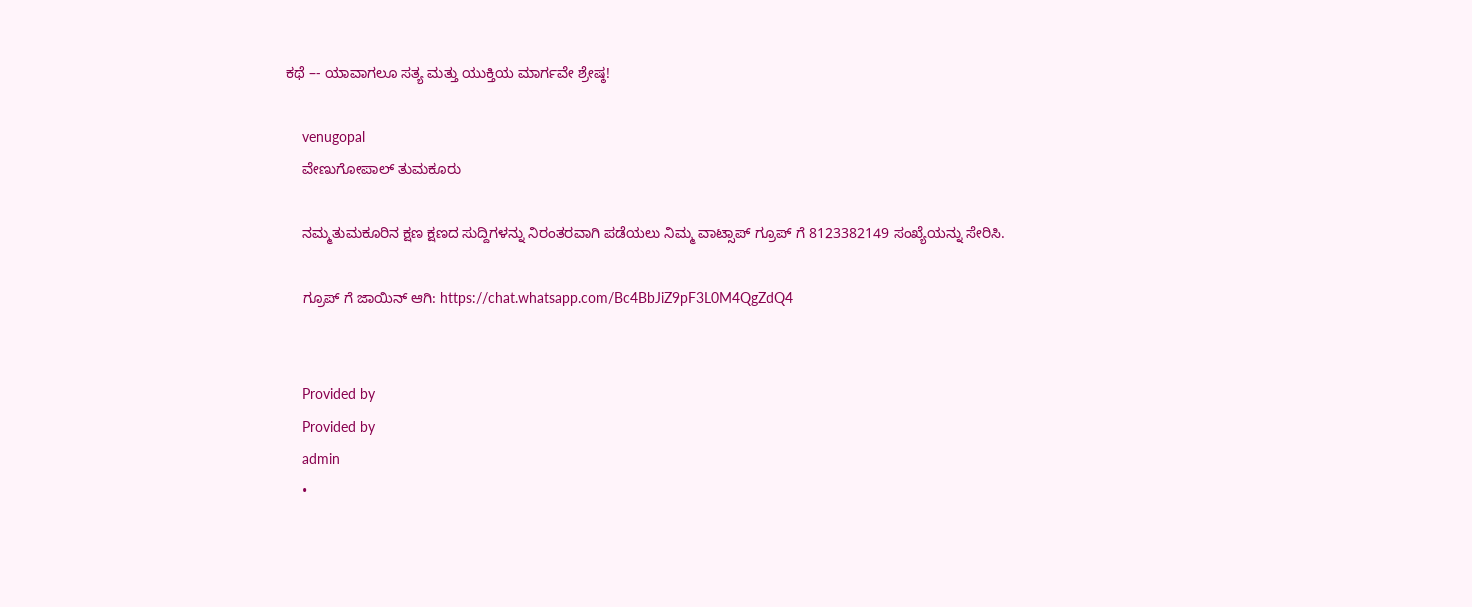ಕಥೆ –- ಯಾವಾಗಲೂ ಸತ್ಯ ಮತ್ತು ಯುಕ್ತಿಯ ಮಾರ್ಗವೇ ಶ್ರೇಷ್ಠ!

    venugopal
    ವೇಣುಗೋಪಾಲ್ ತುಮಕೂರು

    ನಮ್ಮತುಮಕೂರಿನ ಕ್ಷಣ ಕ್ಷಣದ ಸುದ್ದಿಗಳನ್ನು ನಿರಂತರವಾಗಿ ಪಡೆಯಲು ನಿಮ್ಮ ವಾಟ್ಸಾಪ್ ಗ್ರೂಪ್ ಗೆ 8123382149 ಸಂಖ್ಯೆಯನ್ನು ಸೇರಿಸಿ.

    ಗ್ರೂಪ್ ಗೆ ಜಾಯಿನ್ ಆಗಿ: https://chat.whatsapp.com/Bc4BbJiZ9pF3L0M4QgZdQ4


    Provided by
    Provided by
    admin
    •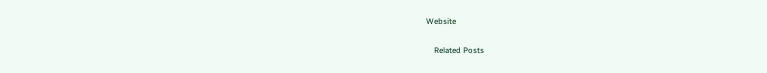Website

    Related Posts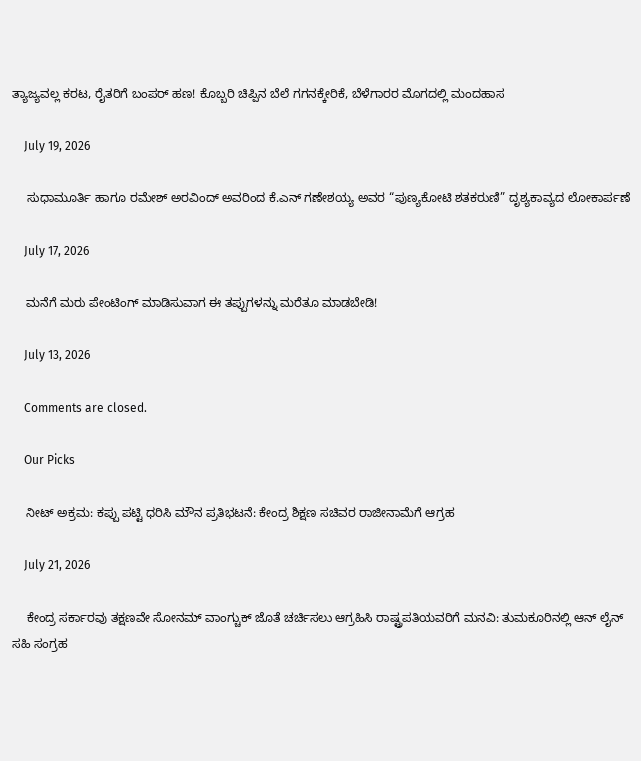ತ್ಯಾಜ್ಯವಲ್ಲ ಕರಟ, ರೈತರಿಗೆ ಬಂಪರ್ ಹಣ! ಕೊಬ್ಬರಿ ಚಿಪ್ಪಿನ ಬೆಲೆ ಗಗನಕ್ಕೇರಿಕೆ, ಬೆಳೆಗಾರರ ಮೊಗದಲ್ಲಿ ಮಂದಹಾಸ

    July 19, 2026

    ಸುಧಾಮೂರ್ತಿ ಹಾಗೂ ರಮೇಶ್ ಅರವಿಂದ್ ಅವರಿಂದ ಕೆ.ಎನ್ ಗಣೇಶಯ್ಯ ಅವರ “ಪುಣ್ಯಕೋಟಿ ಶತಕರುಣಿ” ದೃಶ್ಯಕಾವ್ಯದ ಲೋಕಾರ್ಪಣೆ

    July 17, 2026

    ಮನೆಗೆ ಮರು ಪೇಂಟಿಂಗ್ ಮಾಡಿಸುವಾಗ ಈ ತಪ್ಪುಗಳನ್ನು ಮರೆತೂ ಮಾಡಬೇಡಿ!

    July 13, 2026

    Comments are closed.

    Our Picks

    ನೀಟ್ ಅಕ್ರಮ: ಕಪ್ಪು ಪಟ್ಟಿ ಧರಿಸಿ ಮೌನ ಪ್ರತಿಭಟನೆ: ಕೇಂದ್ರ ಶಿಕ್ಷಣ ಸಚಿವರ ರಾಜೀನಾಮೆಗೆ ಆಗ್ರಹ

    July 21, 2026

    ಕೇಂದ್ರ ಸರ್ಕಾರವು ತಕ್ಷಣವೇ ಸೋನಮ್ ವಾಂಗ್ಚುಕ್ ಜೊತೆ ಚರ್ಚಿಸಲು ಆಗ್ರಹಿಸಿ ರಾಷ್ಟ್ರಪತಿಯವರಿಗೆ ಮನವಿ: ತುಮಕೂರಿನಲ್ಲಿ ಆನ್‌ ಲೈನ್ ಸಹಿ ಸಂಗ್ರಹ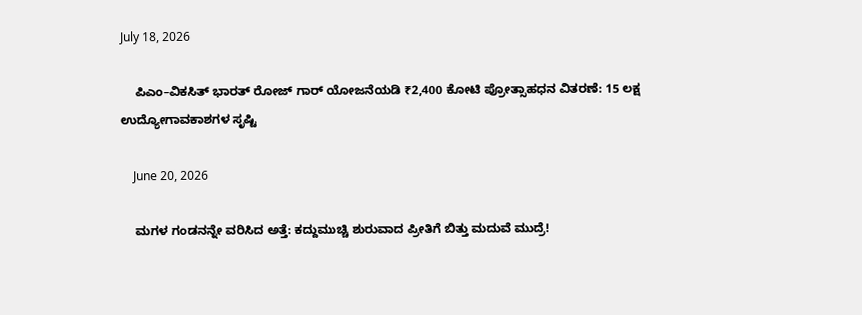July 18, 2026

    ಪಿಎಂ–ವಿಕಸಿತ್ ಭಾರತ್ ರೋಜ್‌ ಗಾರ್ ಯೋಜನೆಯಡಿ ₹2,400 ಕೋಟಿ ಪ್ರೋತ್ಸಾಹಧನ ವಿತರಣೆ: 15 ಲಕ್ಷ ಉದ್ಯೋಗಾವಕಾಶಗಳ ಸೃಷ್ಟಿ

    June 20, 2026

    ಮಗಳ ಗಂಡನನ್ನೇ ವರಿಸಿದ ಅತ್ತೆ: ಕದ್ದುಮುಚ್ಚಿ ಶುರುವಾದ ಪ್ರೀತಿಗೆ ಬಿತ್ತು ಮದುವೆ ಮುದ್ರೆ!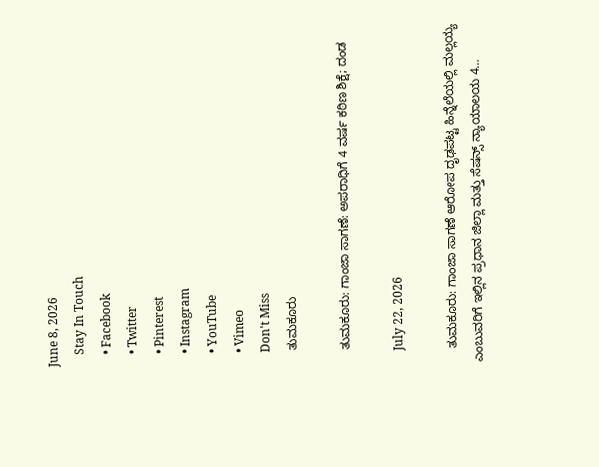June 8, 2026
    Stay In Touch
    • Facebook
    • Twitter
    • Pinterest
    • Instagram
    • YouTube
    • Vimeo
    Don't Miss
    ತುಮಕೂರು

    ತುಮಕೂರು: ಗಾಂಜಾ ಸಾಗಣೆ: ಅಪರಾಧಿಗೆ 4 ವರ್ಷ ಕಠಿಣ ಶಿಕ್ಷೆ; ದಂಡ

    July 22, 2026

    ತುಮಕೂರು: ಗಾಂಜಾ ಸಾಗಣೆ ಆರೋಪ ದೃಢಪಟ್ಟ ಹಿನ್ನೆಲೆಯಲ್ಲಿ ಮಲ್ಲಯ್ಯ ಎಂಬುವರಿಗೆ ಇಲ್ಲಿನ ಪ್ರಧಾನ ಜಿಲ್ಲಾ ಮತ್ತು ಸೆಷನ್ಸ್ ನ್ಯಾಯಾಲಯ 4…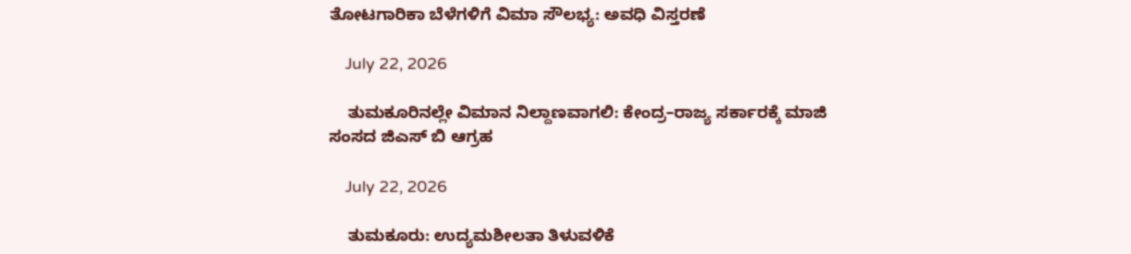ತೋಟಗಾರಿಕಾ ಬೆಳೆಗಳಿಗೆ ವಿಮಾ ಸೌಲಭ್ಯ: ಅವಧಿ ವಿಸ್ತರಣೆ

    July 22, 2026

    ತುಮಕೂರಿನಲ್ಲೇ ವಿಮಾನ ನಿಲ್ದಾಣವಾಗಲಿ: ಕೇಂದ್ರ–ರಾಜ್ಯ ಸರ್ಕಾರಕ್ಕೆ ಮಾಜಿ ಸಂಸದ ಜಿಎಸ್ ಬಿ ಆಗ್ರಹ

    July 22, 2026

    ತುಮಕೂರು: ಉದ್ಯಮಶೀಲತಾ ತಿಳುವಳಿಕೆ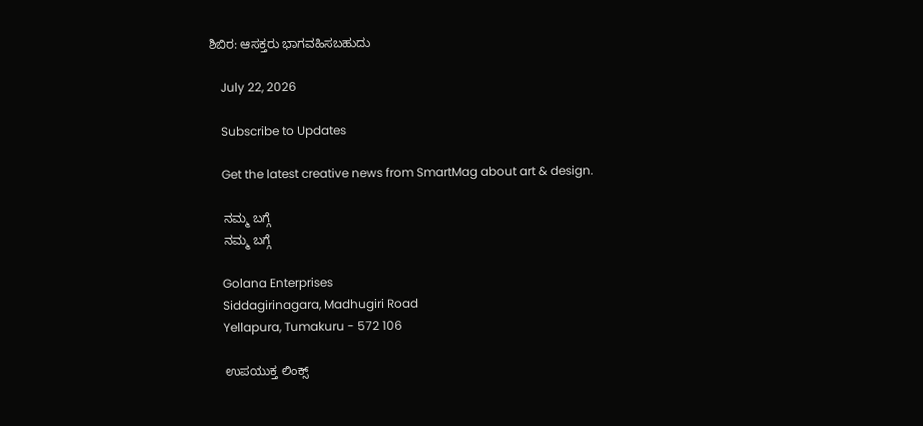ಶಿಬಿರ: ಆಸಕ್ತರು ಭಾಗವಹಿಸಬಹುದು

    July 22, 2026

    Subscribe to Updates

    Get the latest creative news from SmartMag about art & design.

    ನಮ್ಮ ಬಗ್ಗೆ
    ನಮ್ಮ ಬಗ್ಗೆ

    Golana Enterprises
    Siddagirinagara, Madhugiri Road
    Yellapura, Tumakuru - 572 106

    ಉಪಯುಕ್ತ ಲಿಂಕ್ಸ್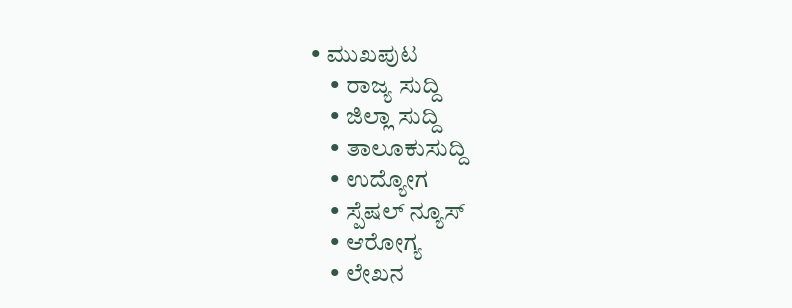• ಮುಖಪುಟ
    • ರಾಜ್ಯ ಸುದ್ದಿ
    • ಜಿಲ್ಲಾ ಸುದ್ದಿ
    • ತಾಲೂಕುಸುದ್ದಿ
    • ಉದ್ಯೋಗ
    • ಸ್ಪೆಷಲ್ ನ್ಯೂಸ್
    • ಆರೋಗ್ಯ
    • ಲೇಖನ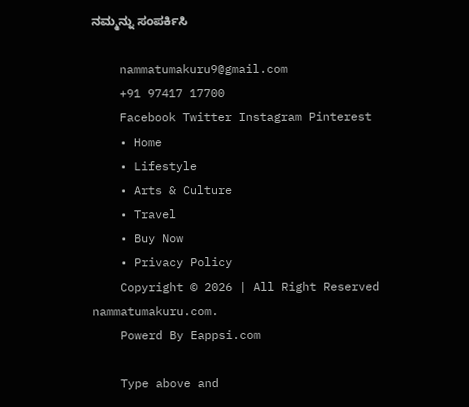ನಮ್ಮನ್ನು ಸಂಪರ್ಕಿಸಿ

    nammatumakuru9@gmail.com
    +91 97417 17700
    Facebook Twitter Instagram Pinterest
    • Home
    • Lifestyle
    • Arts & Culture
    • Travel
    • Buy Now
    • Privacy Policy
    Copyright © 2026 | All Right Reserved nammatumakuru.com.
    Powerd By Eappsi.com

    Type above and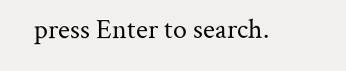press Enter to search.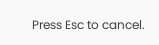Press Esc to cancel.